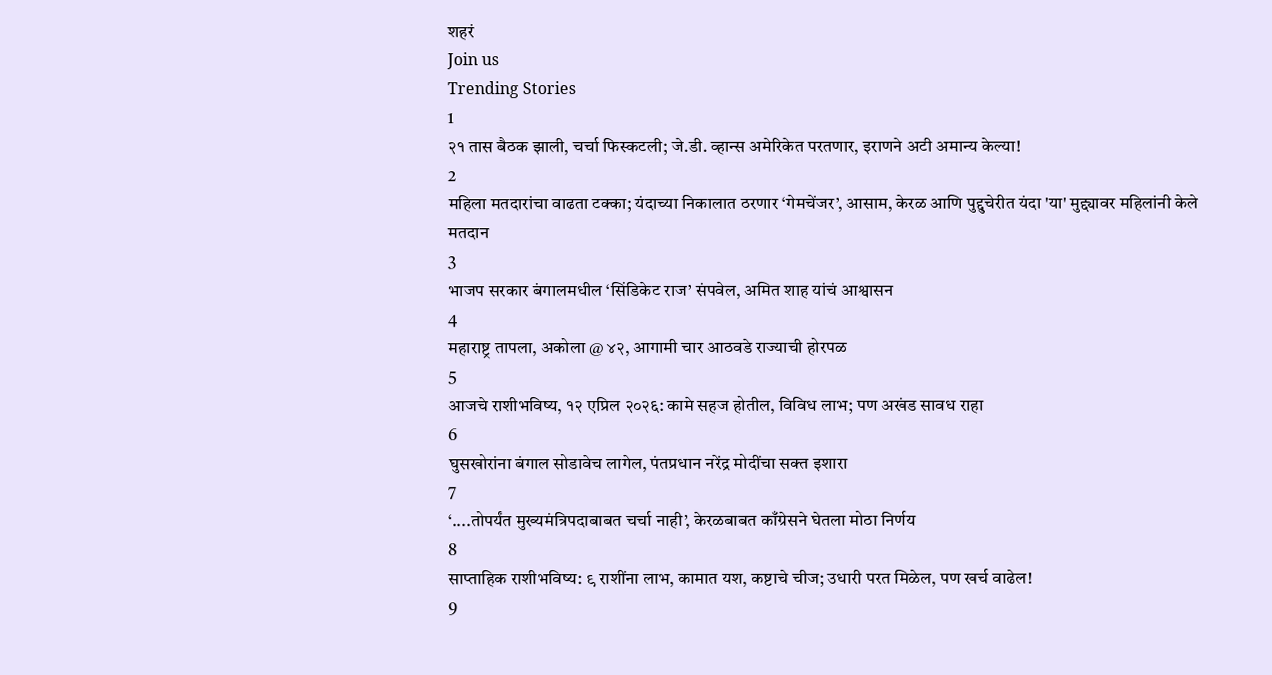शहरं
Join us
Trending Stories
1
२१ तास बैठक झाली, चर्चा फिस्कटली; जे.डी. व्हान्स अमेरिकेत परतणार, इराणने अटी अमान्य केल्या!
2
महिला मतदारांचा वाढता टक्का; यंदाच्या निकालात ठरणार ‘गेमचेंजर’, आसाम, केरळ आणि पुद्दुचेरीत यंदा 'या' मुद्द्यावर महिलांनी केले मतदान
3
भाजप सरकार बंगालमधील ‘सिंडिकेट राज’ संपवेल, अमित शाह यांचं आश्वासन
4
महाराष्ट्र तापला, अकोला @ ४२, आगामी चार आठवडे राज्याची होरपळ
5
आजचे राशीभविष्य, १२ एप्रिल २०२६: कामे सहज होतील, विविध लाभ; पण अखंड सावध राहा
6
घुसखोरांना बंगाल सोडावेच लागेल, पंतप्रधान नरेंद्र मोदींचा सक्त इशारा
7
‘....तोपर्यंत मुख्यमंत्रिपदाबाबत चर्चा नाही’, केरळबाबत काँग्रेसने घेतला मोठा निर्णय
8
साप्ताहिक राशीभविष्य: ९ राशींना लाभ, कामात यश, कष्टाचे चीज; उधारी परत मिळेल, पण खर्च वाढेल!
9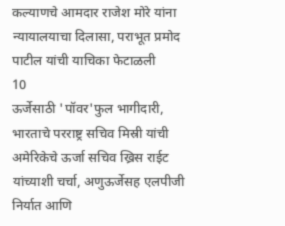कल्याणचे आमदार राजेश मोरे यांना न्यायालयाचा दिलासा, पराभूत प्रमोद पाटील यांची याचिका फेटाळली
10
ऊर्जेसाठी 'पॉवर'फुल भागीदारी, भारताचे परराष्ट्र सचिव मिस्री यांची अमेरिकेचे ऊर्जा सचिव ख्रिस राईट यांच्याशी चर्चा, अणुऊर्जेसह एलपीजी निर्यात आणि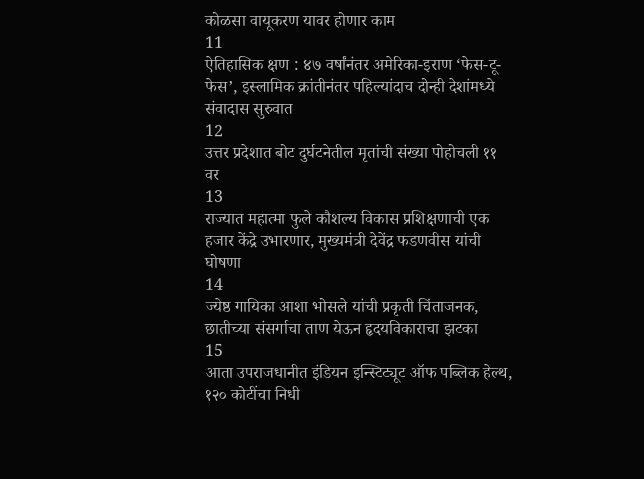कोळसा वायूकरण यावर होणार काम
11
ऐतिहासिक क्षण : ४७ वर्षांनंतर अमेरिका-इराण ‘फेस-टू-फेस’, इस्लामिक क्रांतीनंतर पहिल्यांदाच दोन्ही देशांमध्ये संवादास सुरुवात
12
उत्तर प्रदेशात बोट दुर्घटनेतील मृतांची संख्या पोहोचली ११ वर
13
राज्यात महात्मा फुले कौशल्य विकास प्रशिक्षणाची एक हजार केंद्रे उभारणार, मुख्यमंत्री देवेंद्र फडणवीस यांची घोषणा
14
ज्येष्ठ गायिका आशा भोसले यांची प्रकृती चिंताजनक, छातीच्या संसर्गाचा ताण येऊन हृदयविकाराचा झटका
15
आता उपराजधानीत इंडियन इन्स्टिट्यूट ऑफ पब्लिक हेल्थ, १२० कोटींचा निधी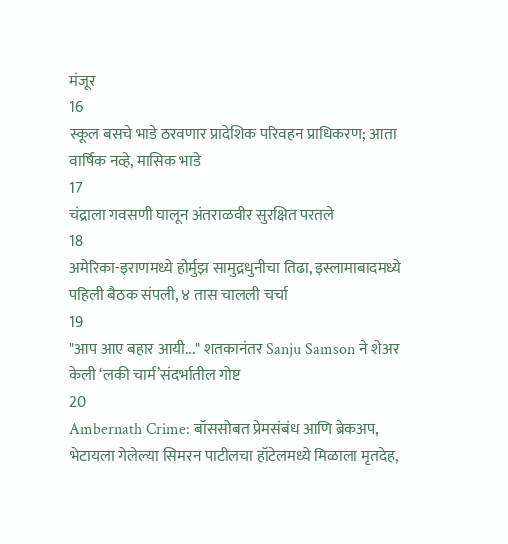मंजूर
16
स्कूल बसचे भाडे ठरवणार प्रादेशिक परिवहन प्राधिकरण; आता वार्षिक नव्हे, मासिक भाडे
17
चंद्राला गवसणी घालून अंतराळवीर सुरक्षित परतले
18
अमेरिका-इराणमध्ये होर्मुझ सामुद्रधुनीचा तिढा, इस्लामाबादमध्ये पहिली बैठक संपली, ४ तास चालली चर्चा
19
"आप आए बहार आयी..." शतकानंतर Sanju Samson ने शेअर केली ‘लकी चार्म’संदर्भातील गोष्ट
20
Ambernath Crime: बॉससोबत प्रेमसंबंध आणि ब्रेकअप, भेटायला गेलेल्या सिमरन पाटीलचा हॉटेलमध्ये मिळाला मृतदेह,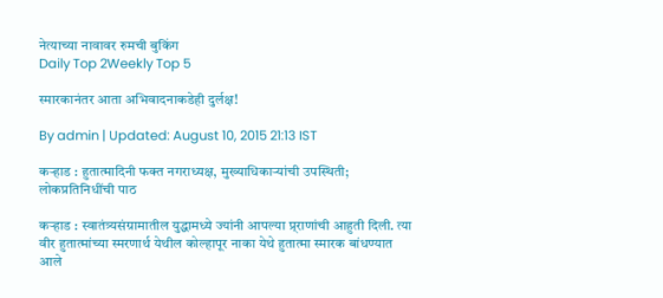नेत्याच्या नावावर रुमची बुकिंग
Daily Top 2Weekly Top 5

स्मारकानंतर आता अभिवादनाकडेही दुर्लक्ष!

By admin | Updated: August 10, 2015 21:13 IST

कऱ्हाड : हुतात्मादिनी फक्त नगराध्यक्ष, मुख्याधिकाऱ्यांची उपस्थिती; लोकप्रतिनिधींची पाठ

कऱ्हाड : स्वातंत्र्यसंग्रामातील युद्धामध्ये ज्यांनी आपल्या प्र्राणांची आहुती दिली. त्या वीर हुतात्मांच्या स्मरणार्थ येथील कोल्हापूर नाका येथे हुतात्मा स्मारक बांधण्यात आले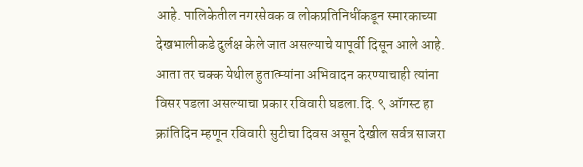आहे. पालिकेतील नगरसेवक व लोकप्रतिनिधींकडून स्मारकाच्या देखभालीकडे दुर्लक्ष केले जात असल्याचे यापूर्वी दिसून आले आहे. आता तर चक्क येथील हुतात्म्यांना अभिवादन करण्याचाही त्यांना विसर पडला असल्याचा प्रकार रविवारी घडला.दि. ९ ऑगस्ट हा क्रांतिदिन म्हणून रविवारी सुटीचा दिवस असून देखील सर्वत्र साजरा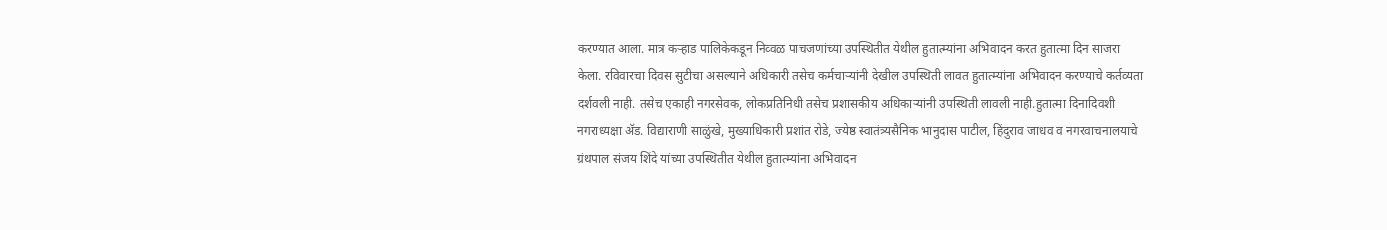करण्यात आला. मात्र कऱ्हाड पालिकेकडून निव्वळ पाचजणांच्या उपस्थितीत येथील हुतात्म्यांना अभिवादन करत हुतात्मा दिन साजरा केला. रविवारचा दिवस सुटीचा असल्याने अधिकारी तसेच कर्मचाऱ्यांनी देखील उपस्थिती लावत हुतात्म्यांना अभिवादन करण्याचे कर्तव्यता दर्शवली नाही. तसेच एकाही नगरसेवक, लोकप्रतिनिधी तसेच प्रशासकीय अधिकाऱ्यांनी उपस्थिती लावली नाही.हुतात्मा दिनादिवशी नगराध्यक्षा अ‍ॅड. विद्याराणी साळुंखे, मुख्याधिकारी प्रशांत रोडे, ज्येष्ठ स्वातंत्र्यसैनिक भानुदास पाटील, हिंदुराव जाधव व नगरवाचनालयाचे ग्रंथपाल संजय शिंदे यांच्या उपस्थितीत येथील हुतात्म्यांना अभिवादन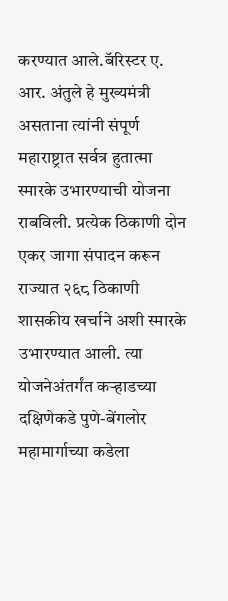करण्यात आले.बॅरिस्टर ए. आर. अंतुले हे मुख्यमंत्री असताना त्यांनी संपूर्ण महाराष्ट्रात सर्वत्र हुतात्मा स्मारके उभारण्याची योजना राबविली. प्रत्येक ठिकाणी दोन एकर जागा संपादन करून राज्यात २६८ ठिकाणी शासकीय खर्चाने अशी स्मारके उभारण्यात आली. त्या योजनेअंतर्गंत कऱ्हाडच्या दक्षिणेकडे पुणे-बेंगलोर महामार्गाच्या कडेला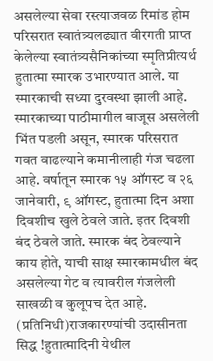असलेल्या सेवा रस्त्याजवळ रिमांड होम परिसरात स्वातंत्र्यलढ्यात वीरगती प्राप्त केलेल्या स्वातंत्र्यसैनिकांच्या स्मृतिप्रीत्यर्थ हुतात्मा स्मारक उभारण्यात आले. या स्मारकाची सध्या दुरवस्था झाली आहे. स्मारकाच्या पाठीमागील बाजूस असलेली भिंत पडली असून, स्मारक परिसरात गवत वाढल्याने कमानीलाही गंज चढला आहे. वर्षातून स्मारक १५ ऑगस्ट व २६ जानेवारी, ९ ऑगस्ट, हुतात्मा दिन अशा दिवशीच खुले ठेवले जाते. इतर दिवशी बंद ठेवले जाते. स्मारक बंद ठेवल्याने काय होते, याची साक्ष स्मारकामधील बंद असलेल्या गेट व त्यावरील गंजलेली साखळी व कुलूपच देत आहे. (प्रतिनिधी)राजकारण्यांची उदासीनता सिद्ध !हुतात्मादिनी येथील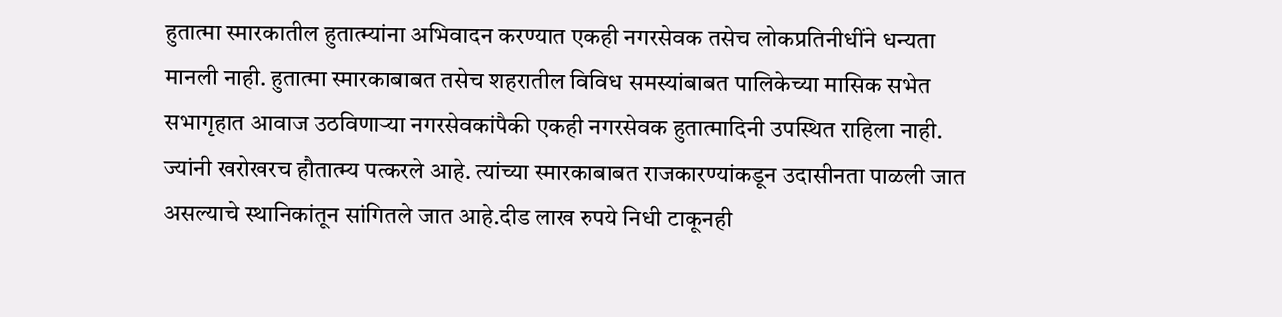हुतात्मा स्मारकातील हुतात्म्यांना अभिवादन करण्यात एकही नगरसेवक तसेच लोकप्रतिनीधींने धन्यता मानली नाही. हुतात्मा स्मारकाबाबत तसेच शहरातील विविध समस्यांबाबत पालिकेच्या मासिक सभेत सभागृहात आवाज उठविणाऱ्या नगरसेवकांपैकी एकही नगरसेवक हुतात्मादिनी उपस्थित राहिला नाही. ज्यांनी खरोखरच हौतात्म्य पत्करले आहे. त्यांच्या स्मारकाबाबत राजकारण्यांकडून उदासीनता पाळली जात असल्याचे स्थानिकांतून सांगितले जात आहे.दीड लाख रुपये निधी टाकूनही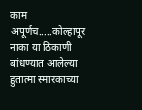काम अपूर्णच.....कोल्हापूर नाका या ठिकाणी बांधण्यात आलेल्या हुतात्मा स्मारकाच्या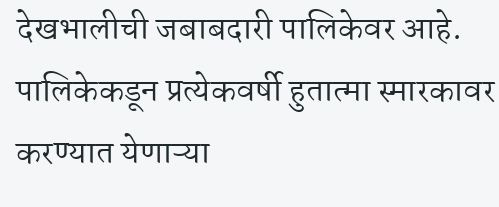देखभालीची जबाबदारी पालिकेवर आहे. पालिकेकडून प्रत्येकवर्षी हुतात्मा स्मारकावर करण्यात येणाऱ्या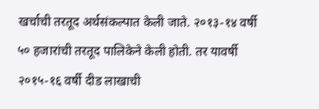खर्चाची तरतूद अर्थसंकल्पात केली जाते. २०१३-१४ वर्षी ५० हजारांची तरतूद पालिकेने केली होती. तर यावर्षी २०१५-१६ वर्षी दीड लाखाची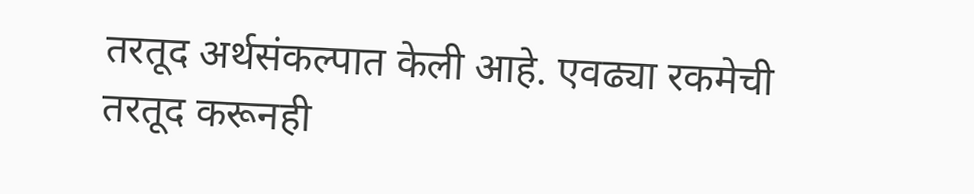तरतूद अर्थसंकल्पात केली आहे. एवढ्या रकमेची तरतूद करूनही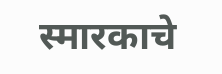स्मारकाचे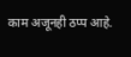काम अजूनही ठप्प आहे.